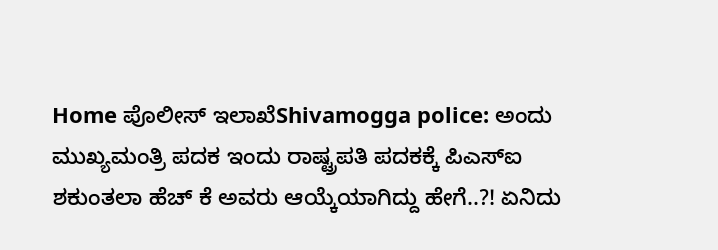Home ಪೊಲೀಸ್ ಇಲಾಖೆShivamogga police: ಅಂದು ಮುಖ್ಯಮಂತ್ರಿ ಪದಕ ಇಂದು ರಾಷ್ಟ್ರಪತಿ ಪದಕಕ್ಕೆ ಪಿಎಸ್ಐ ಶಕುಂತಲಾ ಹೆಚ್‌ ಕೆ ಅವರು ಆಯ್ಕೆಯಾಗಿದ್ದು ಹೇಗೆ..?! ಏನಿದು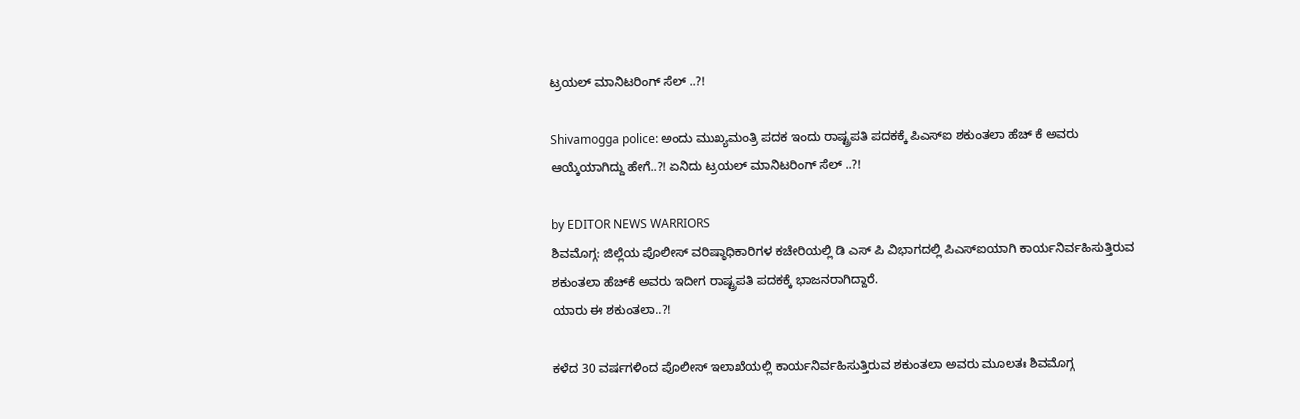ಟ್ರಯಲ್ ಮಾನಿಟರಿಂಗ್ ಸೆಲ್ ..?!

Shivamogga police: ಅಂದು ಮುಖ್ಯಮಂತ್ರಿ ಪದಕ ಇಂದು ರಾಷ್ಟ್ರಪತಿ ಪದಕಕ್ಕೆ ಪಿಎಸ್ಐ ಶಕುಂತಲಾ ಹೆಚ್‌ ಕೆ ಅವರು ಆಯ್ಕೆಯಾಗಿದ್ದು ಹೇಗೆ..?! ಏನಿದು ಟ್ರಯಲ್ ಮಾನಿಟರಿಂಗ್ ಸೆಲ್ ..?!

by EDITOR NEWS WARRIORS
ಶಿವಮೊಗ್ಗ: ಜಿಲ್ಲೆಯ ಪೊಲೀಸ್ ವರಿಷ್ಠಾಧಿಕಾರಿಗಳ ಕಚೇರಿಯಲ್ಲಿ ಡಿ ಎಸ್ ಪಿ ವಿಭಾಗದಲ್ಲಿ ಪಿಎಸ್ಐಯಾಗಿ ಕಾರ್ಯನಿರ್ವಹಿಸುತ್ತಿರುವ ಶಕುಂತಲಾ ಹೆಚ್‌ಕೆ ಅವರು ಇದೀಗ ರಾಷ್ಟ್ರಪತಿ ಪದಕಕ್ಕೆ ಭಾಜನರಾಗಿದ್ದಾರೆ.
ಯಾರು ಈ ಶಕುಂತಲಾ..?!

ಕಳೆದ 30 ವರ್ಷಗಳಿಂದ ಪೊಲೀಸ್ ಇಲಾಖೆಯಲ್ಲಿ ಕಾರ್ಯನಿರ್ವಹಿಸುತ್ತಿರುವ ಶಕುಂತಲಾ ಅವರು ಮೂಲತಃ ಶಿವಮೊಗ್ಗ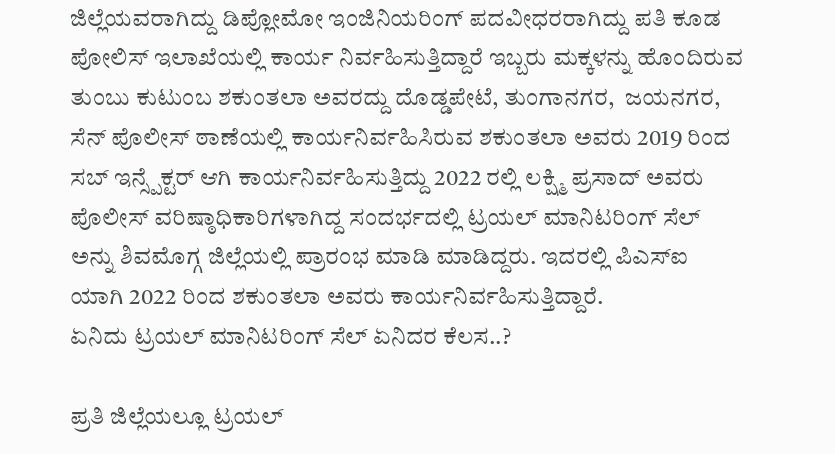ಜಿಲ್ಲೆಯವರಾಗಿದ್ದು ಡಿಪ್ಲೋಮೋ ಇಂಜಿನಿಯರಿಂಗ್ ಪದವೀಧರರಾಗಿದ್ದು ಪತಿ ಕೂಡ ‌ ಪೋಲಿಸ್ ಇಲಾಖೆಯಲ್ಲಿ ಕಾರ್ಯ ನಿರ್ವಹಿಸುತ್ತಿದ್ದಾರೆ ಇಬ್ಬರು ಮಕ್ಕಳನ್ನು ಹೊಂದಿರುವ ತುಂಬು ಕುಟುಂಬ ಶಕುಂತಲಾ ಅವರದ್ದು ದೊಡ್ಡಪೇಟೆ, ತುಂಗಾನಗರ,  ಜಯನಗರ, ಸೆನ್ ಪೊಲೀಸ್ ಠಾಣೆಯಲ್ಲಿ ಕಾರ್ಯನಿರ್ವಹಿಸಿರುವ ಶಕುಂತಲಾ ಅವರು 2019 ರಿಂದ ಸಬ್ ಇನ್ಸ್ಪೆಕ್ಟರ್ ಆಗಿ ಕಾರ್ಯನಿರ್ವಹಿಸುತ್ತಿದ್ದು 2022 ರಲ್ಲಿ ಲಕ್ಷ್ಮಿ ಪ್ರಸಾದ್ ಅವರು ಪೊಲೀಸ್ ವರಿಷ್ಠಾಧಿಕಾರಿಗಳಾಗಿದ್ದ ಸಂದರ್ಭದಲ್ಲಿ ಟ್ರಯಲ್ ಮಾನಿಟರಿಂಗ್ ಸೆಲ್ ಅನ್ನು ಶಿವಮೊಗ್ಗ ಜಿಲ್ಲೆಯಲ್ಲಿ ಪ್ರಾರಂಭ ಮಾಡಿ ಮಾಡಿದ್ದರು. ಇದರಲ್ಲಿ ಪಿಎಸ್ಐ ಯಾಗಿ 2022 ರಿಂದ ಶಕುಂತಲಾ ಅವರು ಕಾರ್ಯನಿರ್ವಹಿಸುತ್ತಿದ್ದಾರೆ.
ಏನಿದು ಟ್ರಯಲ್ ಮಾನಿಟರಿಂಗ್ ಸೆಲ್ ಏನಿದರ ಕೆಲಸ..?

ಪ್ರತಿ ಜಿಲ್ಲೆಯಲ್ಲೂ ಟ್ರಯಲ್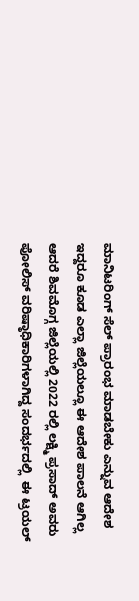ಮಾನಿಟರಿಂಗ್ ಸೆಲ್ ಪ್ರಾರಂಭ ಮಾಡಬೇಕು ಎನ್ನುವ ಆದೇಶ ಇದ್ದರೂ ಕೂಡ ಎಲ್ಲಾ ಜಿಲ್ಲೆಯಲ್ಲೂ ಈ ಆದೇಶ ಪಾಲನೆ ಆಗಿಲ್ಲ ಆದರೆ ಶಿವಮೊಗ್ಗ ಜಿಲ್ಲೆಯಲ್ಲಿ 2022 ರಲ್ಲಿ ಲಕ್ಷ್ಮಿ ಪ್ರಸಾದ್ ಅವರು ಪೋಲಿಸ್ ವರಿಷ್ಠಾಧಿಕಾರಿಗಳಾಗಿದ್ದ ಸಂದರ್ಭದಲ್ಲಿ ‌ ಈ ಟ್ರಯಲ್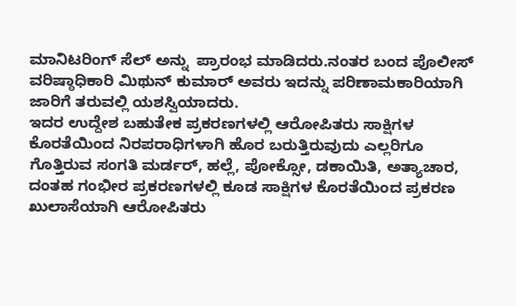ಮಾನಿಟರಿಂಗ್ ಸೆಲ್ ಅನ್ನು ‌ ಪ್ರಾರಂಭ ಮಾಡಿದರು.ನಂತರ ಬಂದ ಪೊಲೀಸ್ ವರಿಷ್ಠಾಧಿಕಾರಿ ಮಿಥುನ್ ಕುಮಾರ್ ಅವರು ಇದನ್ನು ಪರಿಣಾಮಕಾರಿಯಾಗಿ ಜಾರಿಗೆ ತರುವಲ್ಲಿ ಯಶಸ್ವಿಯಾದರು.
ಇದರ ಉದ್ದೇಶ ಬಹುತೇಕ ಪ್ರಕರಣಗಳಲ್ಲಿ ಆರೋಪಿತರು ಸಾಕ್ಷಿಗಳ ಕೊರತೆಯಿಂದ ನಿರಪರಾಧಿಗಳಾಗಿ ಹೊರ ಬರುತ್ತಿರುವುದು ಎಲ್ಲರಿಗೂ ಗೊತ್ತಿರುವ ಸಂಗತಿ ಮರ್ಡರ್, ಹಲ್ಲೆ, ಪೋಕ್ಸೋ, ಡಕಾಯಿತಿ, ಅತ್ಯಾಚಾರ, ದಂತಹ ಗಂಭೀರ ಪ್ರಕರಣಗಳಲ್ಲಿ ಕೂಡ ಸಾಕ್ಷಿಗಳ ಕೊರತೆಯಿಂದ ಪ್ರಕರಣ ಖುಲಾಸೆಯಾಗಿ ಆರೋಪಿತರು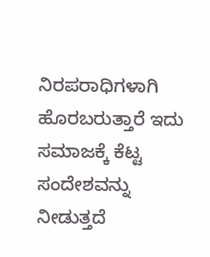ನಿರಪರಾಧಿಗಳಾಗಿ ಹೊರಬರುತ್ತಾರೆ ಇದು ಸಮಾಜಕ್ಕೆ ಕೆಟ್ಟ ಸಂದೇಶವನ್ನು ನೀಡುತ್ತದೆ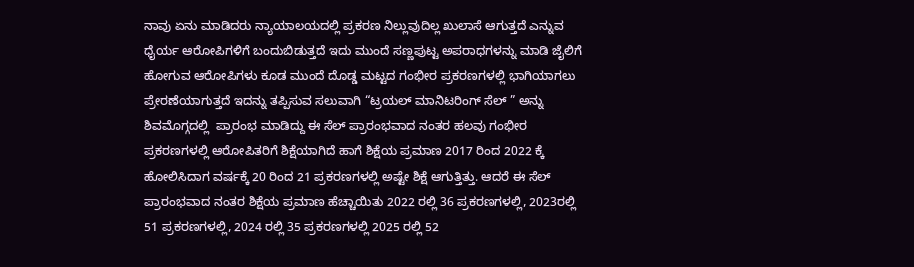ನಾವು ಏನು ಮಾಡಿದರು ನ್ಯಾಯಾಲಯದಲ್ಲಿ ಪ್ರಕರಣ ನಿಲ್ಲುವುದಿಲ್ಲ ಖುಲಾಸೆ ಆಗುತ್ತದೆ ಎನ್ನುವ ಧೈರ್ಯ ಆರೋಪಿಗಳಿಗೆ ಬಂದುಬಿಡುತ್ತದೆ ಇದು ಮುಂದೆ ಸಣ್ಣಪುಟ್ಟ ಅಪರಾಧಗಳನ್ನು ಮಾಡಿ ಜೈಲಿಗೆ ಹೋಗುವ ಆರೋಪಿಗಳು ಕೂಡ ಮುಂದೆ ದೊಡ್ಡ ಮಟ್ಟದ ಗಂಭೀರ ಪ್ರಕರಣಗಳಲ್ಲಿ ಭಾಗಿಯಾಗಲು ಪ್ರೇರಣೆಯಾಗುತ್ತದೆ ಇದನ್ನು ತಪ್ಪಿಸುವ ಸಲುವಾಗಿ “ಟ್ರಯಲ್ ಮಾನಿಟರಿಂಗ್ ಸೆಲ್ ” ಅನ್ನು ಶಿವಮೊಗ್ಗದಲ್ಲಿ ‌ ಪ್ರಾರಂಭ ಮಾಡಿದ್ದು ಈ‌ ಸೆಲ್ ಪ್ರಾರಂಭವಾದ ನಂತರ ಹಲವು ಗಂಭೀರ ಪ್ರಕರಣಗಳಲ್ಲಿ ಆರೋಪಿತರಿಗೆ ಶಿಕ್ಷೆಯಾಗಿದೆ ಹಾಗೆ ಶಿಕ್ಷೆಯ ಪ್ರಮಾಣ 2017 ರಿಂದ 2022 ಕ್ಕೆ ಹೋಲಿಸಿದಾಗ ವರ್ಷಕ್ಕೆ 20 ರಿಂದ 21 ಪ್ರಕರಣಗಳಲ್ಲಿ ಅಷ್ಟೇ ಶಿಕ್ಷೆ ಆಗುತ್ತಿತ್ತು. ಆದರೆ ಈ ಸೆಲ್ ಪ್ರಾರಂಭವಾದ ನಂತರ ಶಿಕ್ಷೆಯ ಪ್ರಮಾಣ ಹೆಚ್ಚಾಯಿತು 2022 ರಲ್ಲಿ 36 ಪ್ರಕರಣಗಳಲ್ಲಿ, 2023ರಲ್ಲಿ 51 ಪ್ರಕರಣಗಳಲ್ಲಿ, 2024 ರಲ್ಲಿ 35 ಪ್ರಕರಣಗಳಲ್ಲಿ 2025 ರಲ್ಲಿ 52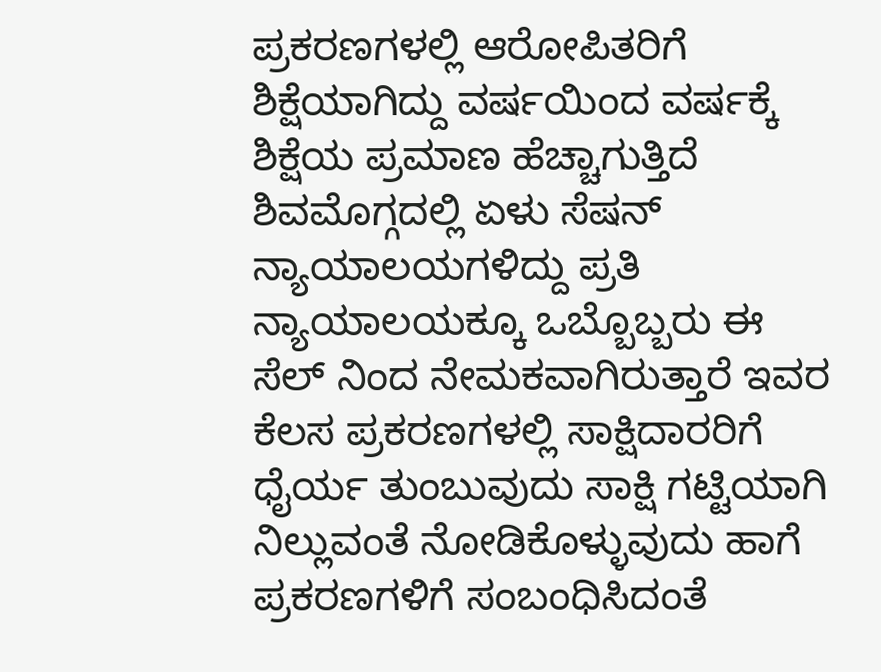ಪ್ರಕರಣಗಳಲ್ಲಿ ಆರೋಪಿತರಿಗೆ ಶಿಕ್ಷೆಯಾಗಿದ್ದು ವರ್ಷಯಿಂದ ವರ್ಷಕ್ಕೆ ಶಿಕ್ಷೆಯ ಪ್ರಮಾಣ ಹೆಚ್ಚಾಗುತ್ತಿದೆ
ಶಿವಮೊಗ್ಗದಲ್ಲಿ ಏಳು ಸೆಷನ್ ನ್ಯಾಯಾಲಯಗಳಿದ್ದು ಪ್ರತಿ ನ್ಯಾಯಾಲಯಕ್ಕೂ ಒಬ್ಬೊಬ್ಬರು ಈ ಸೆಲ್ ನಿಂದ ನೇಮಕವಾಗಿರುತ್ತಾರೆ ಇವರ ಕೆಲಸ ಪ್ರಕರಣಗಳಲ್ಲಿ ಸಾಕ್ಷಿದಾರರಿಗೆ ಧೈರ್ಯ ತುಂಬುವುದು ಸಾಕ್ಷಿ ಗಟ್ಟಿಯಾಗಿ ನಿಲ್ಲುವಂತೆ ನೋಡಿಕೊಳ್ಳುವುದು ಹಾಗೆ ಪ್ರಕರಣಗಳಿಗೆ ಸಂಬಂಧಿಸಿದಂತೆ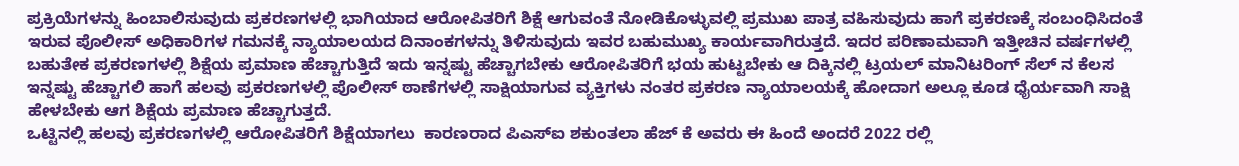ಪ್ರಕ್ರಿಯೆಗಳನ್ನು ಹಿಂಬಾಲಿಸುವುದು ಪ್ರಕರಣಗಳಲ್ಲಿ ಭಾಗಿಯಾದ ಆರೋಪಿತರಿಗೆ ಶಿಕ್ಷೆ ಆಗುವಂತೆ ನೋಡಿಕೊಳ್ಳುವಲ್ಲಿ ಪ್ರಮುಖ ಪಾತ್ರ ವಹಿಸುವುದು ಹಾಗೆ ಪ್ರಕರಣಕ್ಕೆ ಸಂಬಂಧಿಸಿದಂತೆ ಇರುವ ಪೊಲೀಸ್ ಅಧಿಕಾರಿಗಳ ಗಮನಕ್ಕೆ ನ್ಯಾಯಾಲಯದ ದಿನಾಂಕಗಳನ್ನು ತಿಳಿಸುವುದು ಇವರ ಬಹುಮುಖ್ಯ ಕಾರ್ಯವಾಗಿರುತ್ತದೆ. ಇದರ ಪರಿಣಾಮವಾಗಿ ಇತ್ತೀಚಿನ ವರ್ಷಗಳಲ್ಲಿ ಬಹುತೇಕ ಪ್ರಕರಣಗಳಲ್ಲಿ ಶಿಕ್ಷೆಯ ಪ್ರಮಾಣ ಹೆಚ್ಚಾಗುತ್ತಿದೆ ಇದು ಇನ್ನಷ್ಟು ಹೆಚ್ಚಾಗಬೇಕು ಆರೋಪಿತರಿಗೆ ಭಯ ಹುಟ್ಟಬೇಕು ಆ ದಿಕ್ಕಿನಲ್ಲಿ ಟ್ರಯಲ್ ಮಾನಿಟರಿಂಗ್ ಸೆಲ್ ನ ಕೆಲಸ ಇನ್ನಷ್ಟು ಹೆಚ್ಚಾಗಲಿ ಹಾಗೆ ಹಲವು ಪ್ರಕರಣಗಳಲ್ಲಿ ಪೊಲೀಸ್ ಠಾಣೆಗಳಲ್ಲಿ ಸಾಕ್ಷಿಯಾಗುವ ವ್ಯಕ್ತಿಗಳು ನಂತರ ಪ್ರಕರಣ ನ್ಯಾಯಾಲಯಕ್ಕೆ ಹೋದಾಗ ಅಲ್ಲೂ ಕೂಡ ಧೈರ್ಯವಾಗಿ ಸಾಕ್ಷಿ ಹೇಳಬೇಕು ಆಗ ಶಿಕ್ಷೆಯ ಪ್ರಮಾಣ ಹೆಚ್ಚಾಗುತ್ತದೆ.
ಒಟ್ಟಿನಲ್ಲಿ ಹಲವು ಪ್ರಕರಣಗಳಲ್ಲಿ ಆರೋಪಿತರಿಗೆ ಶಿಕ್ಷೆಯಾಗಲು ‌ ಕಾರಣರಾದ ಪಿಎಸ್ಐ ಶಕುಂತಲಾ ಹೆಜ್ ಕೆ ಅವರು ಈ ಹಿಂದೆ ಅಂದರೆ 2022 ರಲ್ಲಿ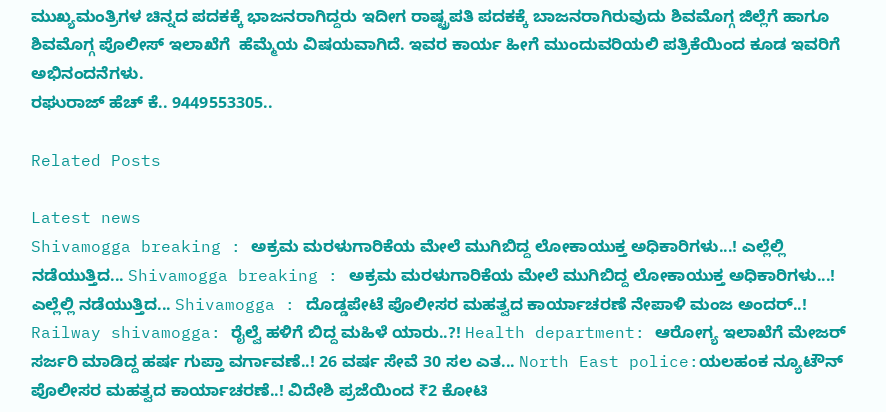ಮುಖ್ಯಮಂತ್ರಿಗಳ ಚಿನ್ನದ ಪದಕಕ್ಕೆ ಭಾಜನರಾಗಿದ್ದರು ಇದೀಗ ರಾಷ್ಟ್ರಪತಿ ಪದಕಕ್ಕೆ ಬಾಜನರಾಗಿರುವುದು ಶಿವಮೊಗ್ಗ ಜಿಲ್ಲೆಗೆ ಹಾಗೂ ಶಿವಮೊಗ್ಗ ಪೊಲೀಸ್ ಇಲಾಖೆಗೆ ‌ ಹೆಮ್ಮೆಯ ವಿಷಯವಾಗಿದೆ. ಇವರ ಕಾರ್ಯ ಹೀಗೆ ಮುಂದುವರಿಯಲಿ ಪತ್ರಿಕೆಯಿಂದ ಕೂಡ ಇವರಿಗೆ ಅಭಿನಂದನೆಗಳು.
ರಘುರಾಜ್ ಹೆಚ್‌ ಕೆ.. 9449553305..

Related Posts

Latest news
Shivamogga breaking : ಅಕ್ರಮ ಮರಳುಗಾರಿಕೆಯ ಮೇಲೆ ಮುಗಿಬಿದ್ದ ಲೋಕಾಯುಕ್ತ ಅಧಿಕಾರಿಗಳು...! ಎಲ್ಲೆಲ್ಲಿ ನಡೆಯುತ್ತಿದ... Shivamogga breaking : ಅಕ್ರಮ ಮರಳುಗಾರಿಕೆಯ ಮೇಲೆ ಮುಗಿಬಿದ್ದ ಲೋಕಾಯುಕ್ತ ಅಧಿಕಾರಿಗಳು...! ಎಲ್ಲೆಲ್ಲಿ ನಡೆಯುತ್ತಿದ... Shivamogga : ದೊಡ್ಡಪೇಟೆ ಪೊಲೀಸರ ಮಹತ್ವದ ಕಾರ್ಯಾಚರಣೆ ನೇಪಾಳಿ ಮಂಜ ಅಂದರ್..! Railway shivamogga: ರೈಲ್ವೆ ಹಳಿಗೆ ಬಿದ್ದ ಮಹಿಳೆ ಯಾರು..?! Health department: ಆರೋಗ್ಯ ಇಲಾಖೆಗೆ ಮೇಜರ್ ಸರ್ಜರಿ ಮಾಡಿದ್ದ ಹರ್ಷ ಗುಪ್ತಾ ವರ್ಗಾವಣೆ..! 26 ವರ್ಷ ಸೇವೆ 30 ಸಲ ಎತ... North East police:ಯಲಹಂಕ ನ್ಯೂಟೌನ್ ಪೊಲೀಸರ ಮಹತ್ವದ ಕಾರ್ಯಾಚರಣೆ..! ವಿದೇಶಿ ಪ್ರಜೆಯಿಂದ ₹2 ಕೋಟಿ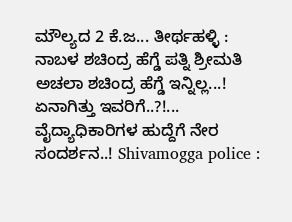ಮೌಲ್ಯದ 2 ಕೆ.ಜ... ತೀರ್ಥಹಳ್ಳಿ : ನಾಬಳ ಶಚಿಂದ್ರ ಹೆಗ್ಡೆ ಪತ್ನಿ ಶ್ರೀಮತಿ ಅಚಲಾ ಶಚಿಂದ್ರ ಹೆಗ್ಡೆ ಇನ್ನಿಲ್ಲ...! ಏನಾಗಿತ್ತು ಇವರಿಗೆ..?!... ವೈದ್ಯಾಧಿಕಾರಿಗಳ ಹುದ್ದೆಗೆ ನೇರ ಸಂದರ್ಶನ..! Shivamogga police :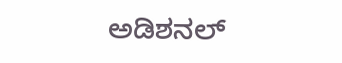ಅಡಿಶನಲ್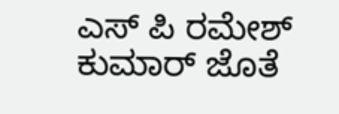ಎಸ್ ಪಿ ರಮೇಶ್ ಕುಮಾರ್ ಜೊತೆ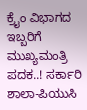ಕ್ರೈಂ ವಿಭಾಗದ ಇಬ್ಬರಿಗೆ ಮುಖ್ಯಮಂತ್ರಿ ಪದಕ..! ಸರ್ಕಾರಿ ಶಾಲಾ-ಪಿಯುಸಿ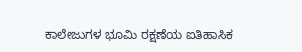ಕಾಲೇಜುಗಳ ಭೂಮಿ ರಕ್ಷಣೆಯ ಐತಿಹಾಸಿಕ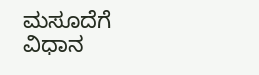ಮಸೂದೆಗೆ ವಿಧಾನ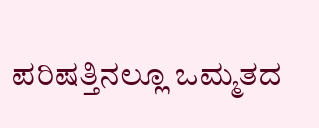ಪರಿಷತ್ತಿನಲ್ಲೂ ಒಮ್ಮತದ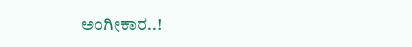ಅಂಗೀಕಾರ..!